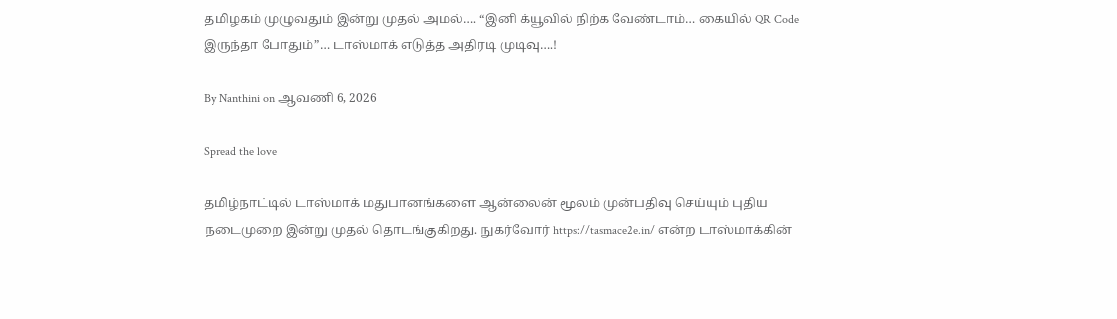தமிழகம் முழுவதும் இன்று முதல் அமல்…. “இனி க்யூவில் நிற்க வேண்டாம்… கையில் QR Code இருந்தா போதும்”… டாஸ்மாக் எடுத்த அதிரடி முடிவு….!

By Nanthini on ஆவணி 6, 2026

Spread the love

தமிழ்நாட்டில் டாஸ்மாக் மதுபானங்களை ஆன்லைன் மூலம் முன்பதிவு செய்யும் புதிய நடைமுறை இன்று முதல் தொடங்குகிறது. நுகர்வோர் https://tasmace2e.in/ என்ற டாஸ்மாக்கின்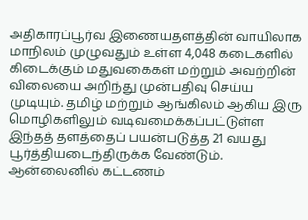அதிகாரப்பூர்வ இணையதளத்தின் வாயிலாக மாநிலம் முழுவதும் உள்ள 4,048 கடைகளில் கிடைக்கும் மதுவகைகள் மற்றும் அவற்றின் விலையை அறிந்து முன்பதிவு செய்ய முடியும். தமிழ் மற்றும் ஆங்கிலம் ஆகிய இரு மொழிகளிலும் வடிவமைக்கப்பட்டுள்ள இந்தத் தளத்தைப் பயன்படுத்த 21 வயது பூர்த்தியடைந்திருக்க வேண்டும். ஆன்லைனில் கட்டணம்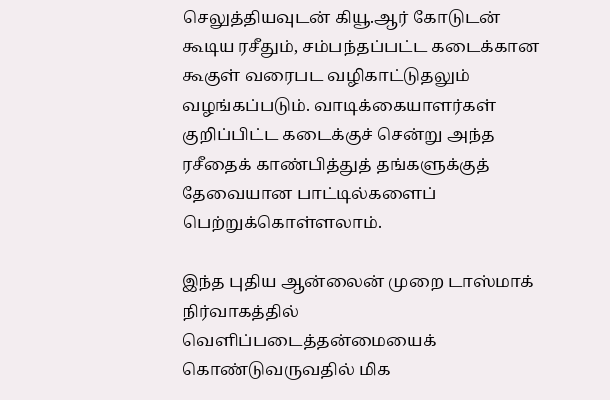செலுத்தியவுடன் கியூ.ஆர் கோடுடன் கூடிய ரசீதும், சம்பந்தப்பட்ட கடைக்கான கூகுள் வரைபட வழிகாட்டுதலும் வழங்கப்படும். வாடிக்கையாளர்கள் குறிப்பிட்ட கடைக்குச் சென்று அந்த ரசீதைக் காண்பித்துத் தங்களுக்குத் தேவையான பாட்டில்களைப் பெற்றுக்கொள்ளலாம்.

இந்த புதிய ஆன்லைன் முறை டாஸ்மாக் நிர்வாகத்தில் வெளிப்படைத்தன்மையைக் கொண்டுவருவதில் மிக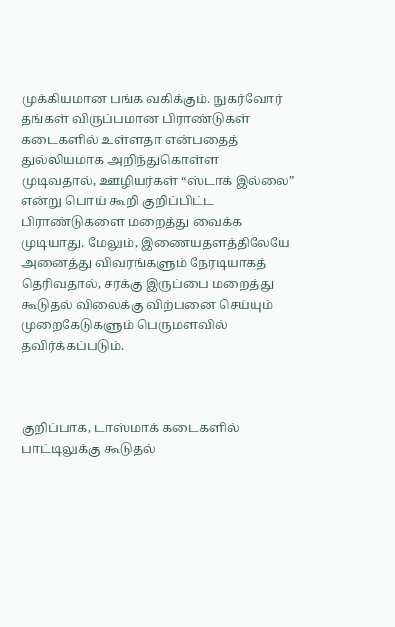முக்கியமான பங்க வகிக்கும். நுகர்வோர் தங்கள் விருப்பமான பிராண்டுகள் கடைகளில் உள்ளதா என்பதைத் துல்லியமாக அறிந்துகொள்ள முடிவதால், ஊழியர்கள் “ஸ்டாக் இல்லை” என்று பொய் கூறி குறிப்பிட்ட பிராண்டுகளை மறைத்து வைக்க முடியாது. மேலும், இணையதளத்திலேயே அனைத்து விவரங்களும் நேரடியாகத் தெரிவதால், சரக்கு இருப்பை மறைத்து கூடுதல் விலைக்கு விற்பனை செய்யும் முறைகேடுகளும் பெருமளவில் தவிர்க்கப்படும்.



குறிப்பாக, டாஸ்மாக் கடைகளில் பாட்டிலுக்கு கூடுதல்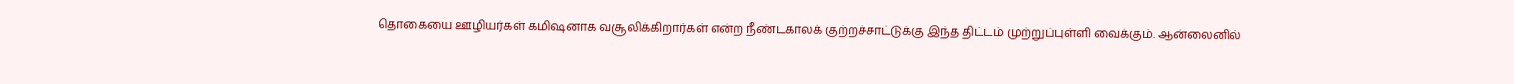தொகையை ஊழியர்கள் கமிஷனாக வசூலிக்கிறார்கள் என்ற நீண்டகாலக் குற்றச்சாட்டுக்கு இந்த திட்டம் முற்றுப்புள்ளி வைக்கும். ஆன்லைனில்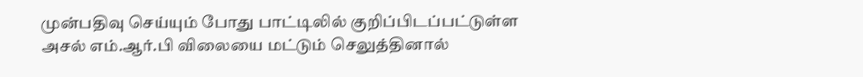முன்பதிவு செய்யும் போது பாட்டிலில் குறிப்பிடப்பட்டுள்ள அசல் எம்.ஆர்.பி விலையை மட்டும் செலுத்தினால்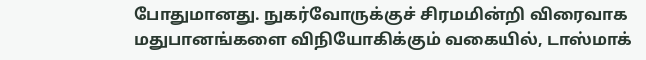போதுமானது. நுகர்வோருக்குச் சிரமமின்றி விரைவாக மதுபானங்களை விநியோகிக்கும் வகையில், டாஸ்மாக்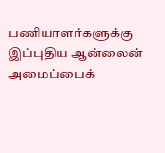பணியாளர்களுக்கு இப்புதிய ஆன்லைன் அமைப்பைக்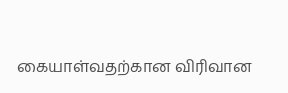கையாள்வதற்கான விரிவான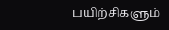பயிற்சிகளும்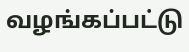வழங்கப்பட்டு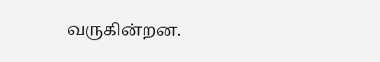வருகின்றன.